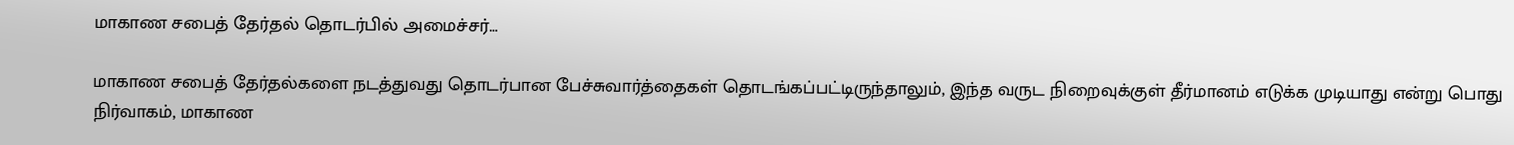மாகாண சபைத் தேர்தல் தொடர்பில் அமைச்சர்…

மாகாண சபைத் தேர்தல்களை நடத்துவது தொடர்பான பேச்சுவார்த்தைகள் தொடங்கப்பட்டிருந்தாலும், இந்த வருட நிறைவுக்குள் தீர்மானம் எடுக்க முடியாது என்று பொது நிர்வாகம், மாகாண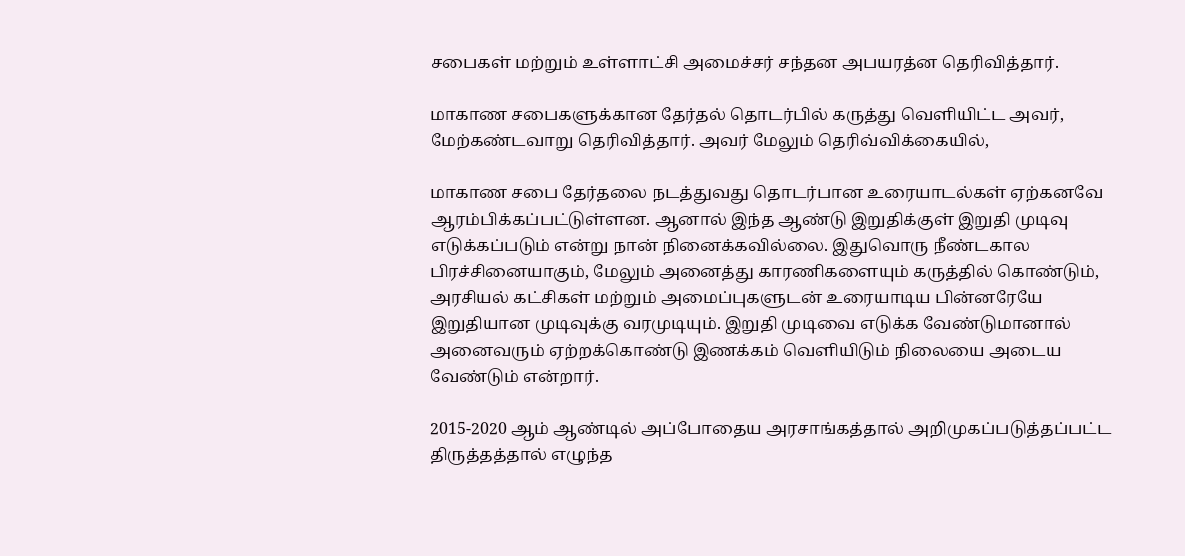சபைகள் மற்றும் உள்ளாட்சி அமைச்சர் சந்தன அபயரத்ன தெரிவித்தார்.

மாகாண சபைகளுக்கான தேர்தல் தொடர்பில் கருத்து வெளியிட்ட அவர், மேற்கண்டவாறு தெரிவித்தார். அவர் மேலும் தெரிவ்விக்கையில்,

மாகாண சபை தேர்தலை நடத்துவது தொடர்பான உரையாடல்கள் ஏற்கனவே ஆரம்பிக்கப்பட்டுள்ளன. ஆனால் இந்த ஆண்டு இறுதிக்குள் இறுதி முடிவு எடுக்கப்படும் என்று நான் நினைக்கவில்லை. இதுவொரு நீண்டகால பிரச்சினையாகும், மேலும் அனைத்து காரணிகளையும் கருத்தில் கொண்டும், அரசியல் கட்சிகள் மற்றும் அமைப்புகளுடன் உரையாடிய பின்னரேயே இறுதியான முடிவுக்கு வரமுடியும். இறுதி முடிவை எடுக்க வேண்டுமானால் அனைவரும் ஏற்றக்கொண்டு இணக்கம் வெளியிடும் நிலையை அடைய வேண்டும் என்றார்.

2015-2020 ஆம் ஆண்டில் அப்போதைய அரசாங்கத்தால் அறிமுகப்படுத்தப்பட்ட திருத்தத்தால் எழுந்த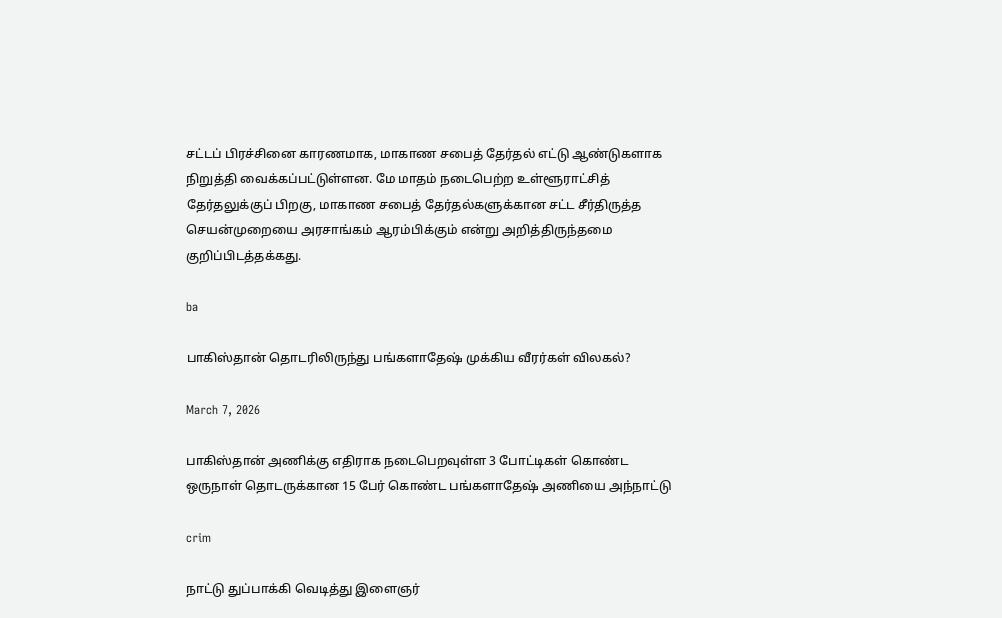சட்டப் பிரச்சினை காரணமாக, மாகாண சபைத் தேர்தல் எட்டு ஆண்டுகளாக நிறுத்தி வைக்கப்பட்டுள்ளன. மே மாதம் நடைபெற்ற உள்ளூராட்சித் தேர்தலுக்குப் பிறகு, மாகாண சபைத் தேர்தல்களுக்கான சட்ட சீர்திருத்த செயன்முறையை அரசாங்கம் ஆரம்பிக்கும் என்று அறித்திருந்தமை குறிப்பிடத்தக்கது.

ba

பாகிஸ்தான் தொடரிலிருந்து பங்களாதேஷ் முக்கிய வீரர்கள் விலகல்?

March 7, 2026

பாகிஸ்தான் அணிக்கு எதிராக நடைபெறவுள்ள 3 போட்டிகள் கொண்ட ஒருநாள் தொடருக்கான 15 பேர் கொண்ட பங்களாதேஷ் அணியை அந்நாட்டு

crim

நாட்டு துப்பாக்கி வெடித்து இளைஞர்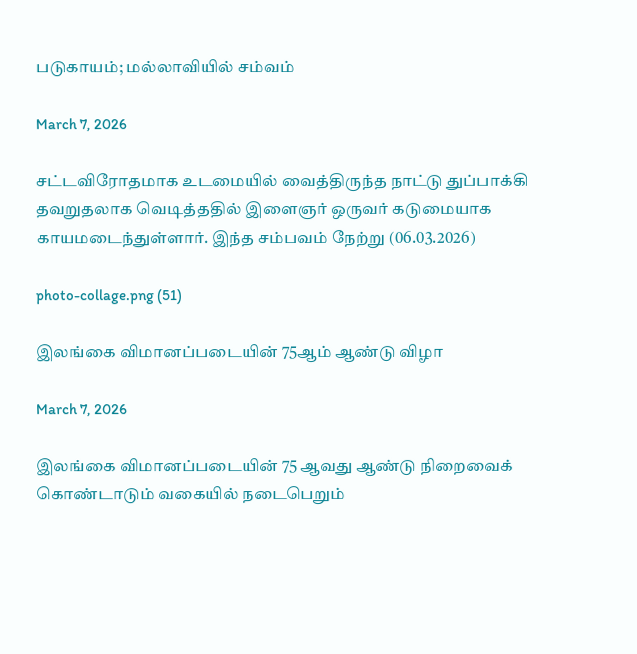படுகாயம்; மல்லாவியில் சம்வம்

March 7, 2026

சட்டவிரோதமாக உடமையில் வைத்திருந்த நாட்டு துப்பாக்கி தவறுதலாக வெடித்ததில் இளைஞர் ஒருவர் கடுமையாக காயமடைந்துள்ளார். இந்த சம்பவம் நேற்று (06.03.2026)

photo-collage.png (51)

இலங்கை விமானப்படையின் 75ஆம் ஆண்டு விழா

March 7, 2026

இலங்கை விமானப்படையின் 75 ஆவது ஆண்டு நிறைவைக் கொண்டாடும் வகையில் நடைபெறும்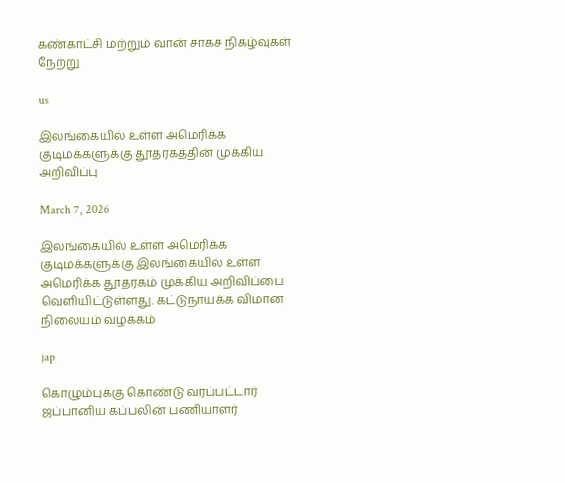கண்காட்சி மற்றும் வான் சாகச நிகழ்வுகள் நேற்று

us

இலங்கையில் உள்ள அமெரிக்க குடிமக்களுக்கு தூதரகத்தின் முக்கிய அறிவிப்பு

March 7, 2026

இலங்கையில் உள்ள அமெரிக்க குடிமக்களுக்கு இலங்கையில் உள்ள அமெரிக்க தூதரகம் முக்கிய அறிவிப்பை வெளியிட்டுள்ளது. கட்டுநாயக்க விமான நிலையம் வழக்கம்

jap

கொழும்புக்கு கொண்டு வரப்பட்டார் ஜப்பானிய கப்பலின் பணியாளர்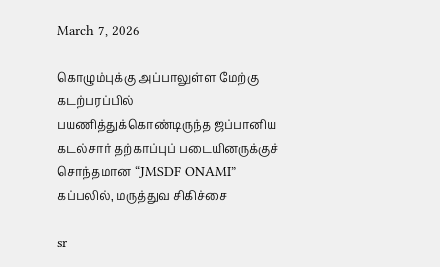March 7, 2026

கொழும்புக்கு அப்பாலுள்ள மேற்கு கடற்பரப்பில் பயணித்துக்கொண்டிருந்த ஜப்பானிய கடல்சார் தற்காப்புப் படையினருக்குச் சொந்தமான “JMSDF ONAMI” கப்பலில், மருத்துவ சிகிச்சை

sr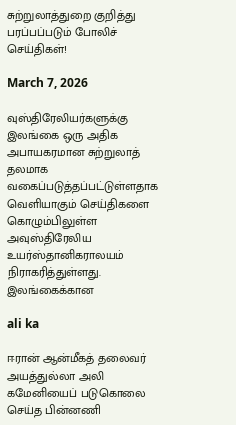சுற்றுலாத்துறை குறித்து பரப்பப்படும் போலிச் செய்திகள்!

March 7, 2026

வுஸ்திரேலியர்களுக்கு இலங்கை ஒரு அதிக அபாயகரமான சுற்றுலாத் தலமாக வகைப்படுத்தப்பட்டுள்ளதாக வெளியாகும் செய்திகளை கொழும்பிலுள்ள அவுஸ்திரேலிய உயர்ஸ்தானிகராலயம் நிராகரித்துள்ளது. இலங்கைக்கான

ali ka

ஈரான் ஆன்மீகத் தலைவர் அயத்துல்லா அலி கமேனியைப் படுகொலை செய்த பின்னணி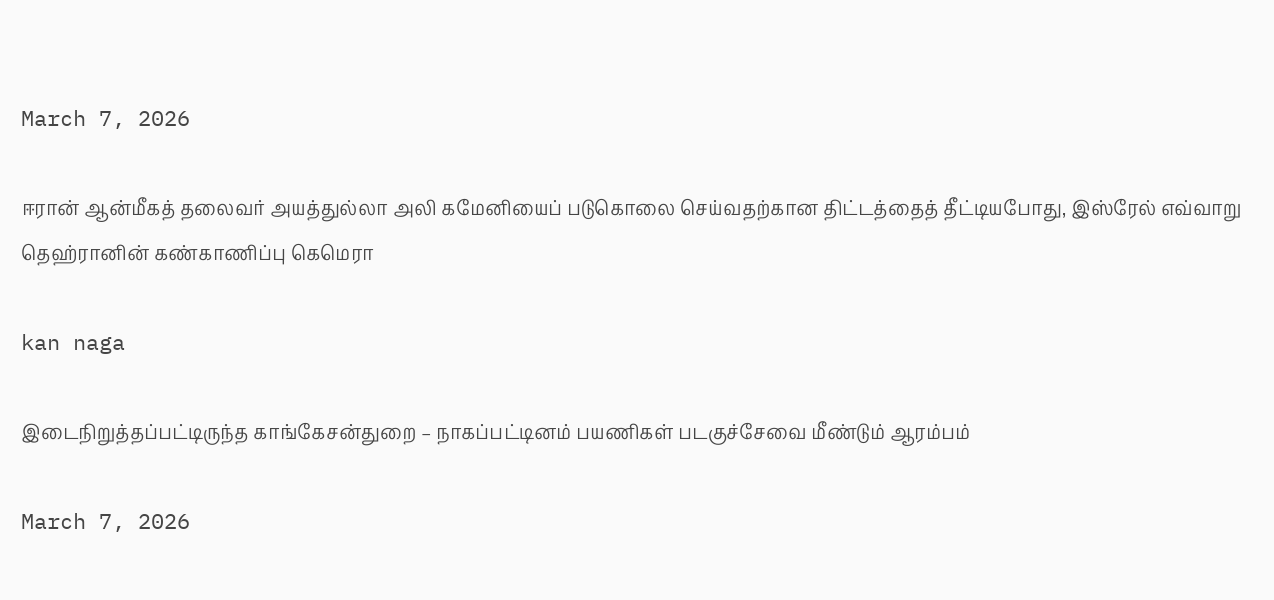March 7, 2026

ஈரான் ஆன்மீகத் தலைவர் அயத்துல்லா அலி கமேனியைப் படுகொலை செய்வதற்கான திட்டத்தைத் தீட்டியபோது, இஸ்ரேல் எவ்வாறு தெஹ்ரானின் கண்காணிப்பு கெமெரா

kan naga

இடைநிறுத்தப்பட்டிருந்த காங்கேசன்துறை – நாகப்பட்டினம் பயணிகள் படகுச்சேவை மீண்டும் ஆரம்பம்

March 7, 2026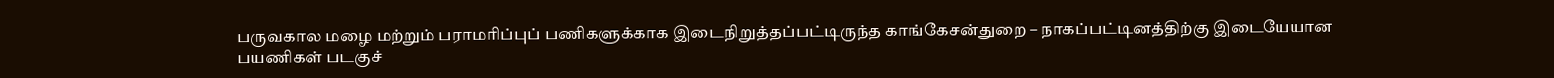பருவகால மழை மற்றும் பராமரிப்புப் பணிகளுக்காக இடைநிறுத்தப்பட்டிருந்த காங்கேசன்துறை – நாகப்பட்டினத்திற்கு இடையேயான பயணிகள் படகுச்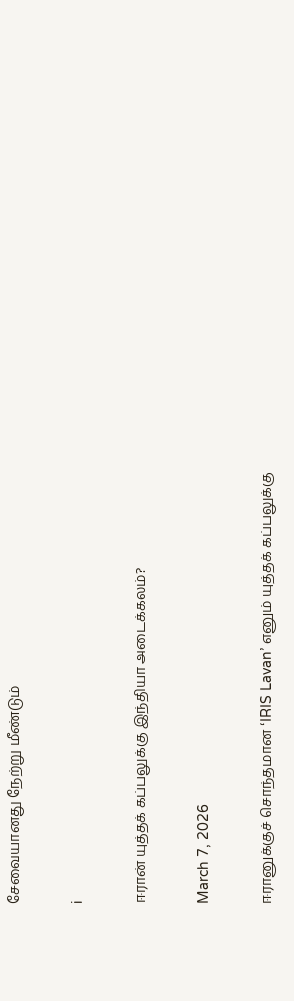சேவையானது நேற்று மீண்டும்

i

ஈரான் யுத்தக் கப்பலுக்கு இந்தியா அடைக்கலம்?

March 7, 2026

ஈரானுக்குச் சொந்தமான ‘IRIS Lavan’ எனும் யுத்தக் கப்பலுக்கு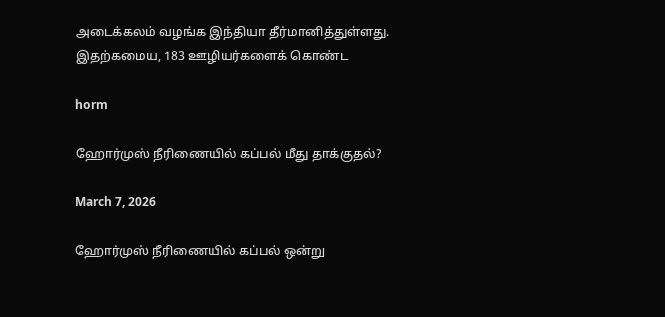அடைக்கலம் வழங்க இந்தியா தீர்மானித்துள்ளது. இதற்கமைய, 183 ஊழியர்களைக் கொண்ட

horm

ஹோர்முஸ் நீரிணையில் கப்பல் மீது தாக்குதல்?

March 7, 2026

ஹோர்முஸ் நீரிணையில் கப்பல் ஒன்று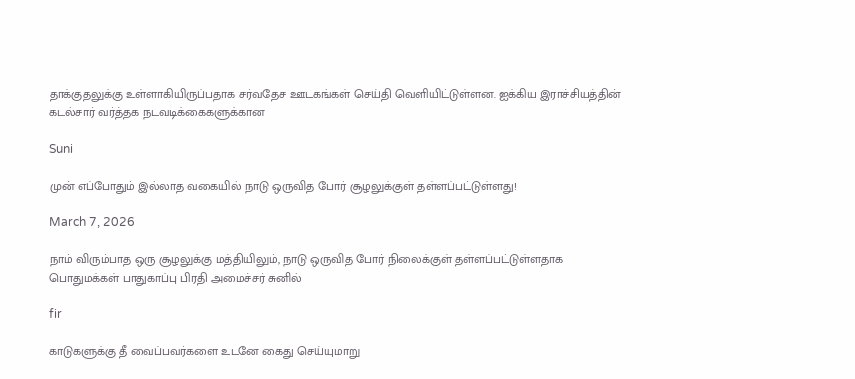தாக்குதலுக்கு உள்ளாகியிருப்பதாக சர்வதேச ஊடகங்கள் செய்தி வெளியிட்டுள்ளன. ஐக்கிய இராச்சியத்தின் கடல்சார் வர்த்தக நடவடிக்கைகளுக்கான

Suni

முன் எப்போதும் இல்லாத வகையில் நாடு ஒருவித போர் சூழலுக்குள் தள்ளப்பட்டுள்ளது!

March 7, 2026

நாம் விரும்பாத ஒரு சூழலுக்கு மத்தியிலும், நாடு ஒருவித போர் நிலைக்குள் தள்ளப்பட்டுள்ளதாக பொதுமக்கள் பாதுகாப்பு பிரதி அமைச்சர் சுனில்

fir

காடுகளுக்கு தீ வைப்பவர்களை உடனே கைது செய்யுமாறு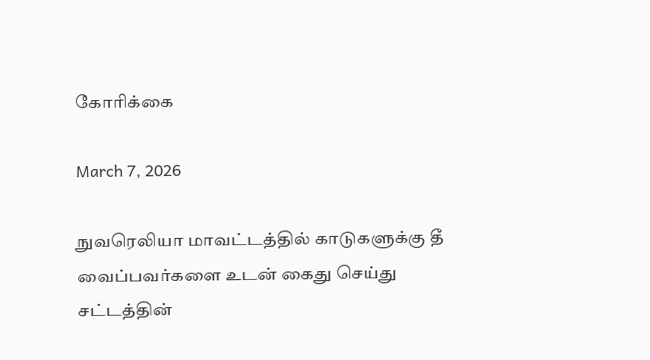கோரிக்கை

March 7, 2026

நுவரெலியா மாவட்டத்தில் காடுகளுக்கு தீ வைப்பவர்களை உடன் கைது செய்து சட்டத்தின்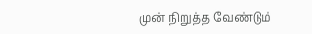முன் நிறுத்த வேண்டும்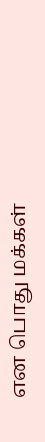என பொது மக்கள்